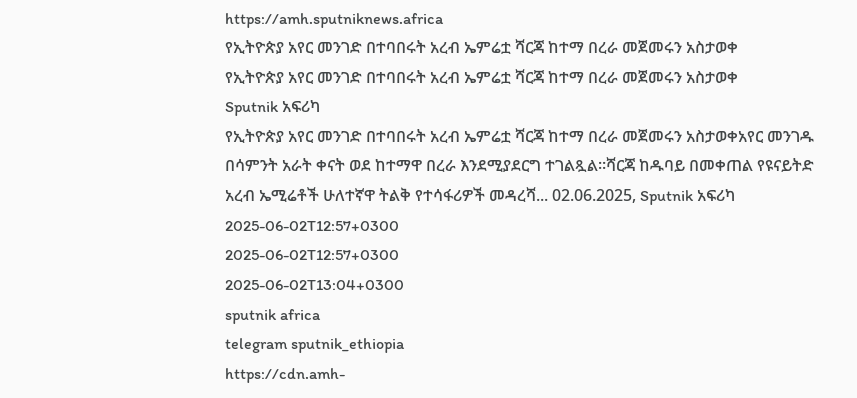https://amh.sputniknews.africa
የኢትዮጵያ አየር መንገድ በተባበሩት አረብ ኤምሬቷ ሻርጃ ከተማ በረራ መጀመሩን አስታወቀ
የኢትዮጵያ አየር መንገድ በተባበሩት አረብ ኤምሬቷ ሻርጃ ከተማ በረራ መጀመሩን አስታወቀ
Sputnik አፍሪካ
የኢትዮጵያ አየር መንገድ በተባበሩት አረብ ኤምሬቷ ሻርጃ ከተማ በረራ መጀመሩን አስታወቀአየር መንገዱ በሳምንት አራት ቀናት ወደ ከተማዋ በረራ እንደሚያደርግ ተገልጿል።ሻርጃ ከዱባይ በመቀጠል የዩናይትድ አረብ ኤሚሬቶች ሁለተኛዋ ትልቅ የተሳፋሪዎች መዳረሻ... 02.06.2025, Sputnik አፍሪካ
2025-06-02T12:57+0300
2025-06-02T12:57+0300
2025-06-02T13:04+0300
sputnik africa
telegram sputnik_ethiopia
https://cdn.amh-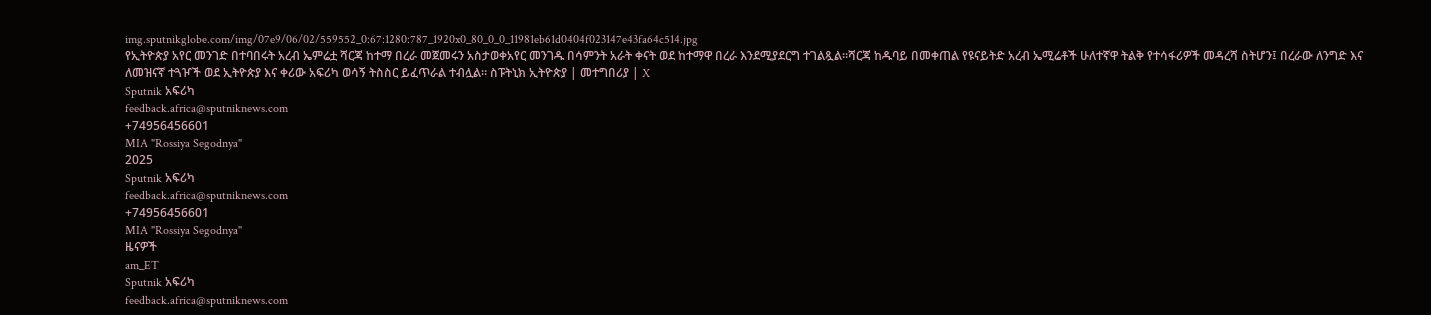img.sputnikglobe.com/img/07e9/06/02/559552_0:67:1280:787_1920x0_80_0_0_11981eb61d0404f023147e43fa64c514.jpg
የኢትዮጵያ አየር መንገድ በተባበሩት አረብ ኤምሬቷ ሻርጃ ከተማ በረራ መጀመሩን አስታወቀአየር መንገዱ በሳምንት አራት ቀናት ወደ ከተማዋ በረራ እንደሚያደርግ ተገልጿል።ሻርጃ ከዱባይ በመቀጠል የዩናይትድ አረብ ኤሚሬቶች ሁለተኛዋ ትልቅ የተሳፋሪዎች መዳረሻ ስትሆን፤ በረራው ለንግድ እና ለመዝናኛ ተጓዦች ወደ ኢትዮጵያ እና ቀሪው አፍሪካ ወሳኝ ትስስር ይፈጥራል ተብሏል። ስፑትኒክ ኢትዮጵያ | መተግበሪያ | X
Sputnik አፍሪካ
feedback.africa@sputniknews.com
+74956456601
MIA "Rossiya Segodnya"
2025
Sputnik አፍሪካ
feedback.africa@sputniknews.com
+74956456601
MIA "Rossiya Segodnya"
ዜናዎች
am_ET
Sputnik አፍሪካ
feedback.africa@sputniknews.com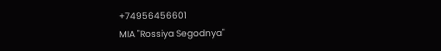+74956456601
MIA "Rossiya Segodnya"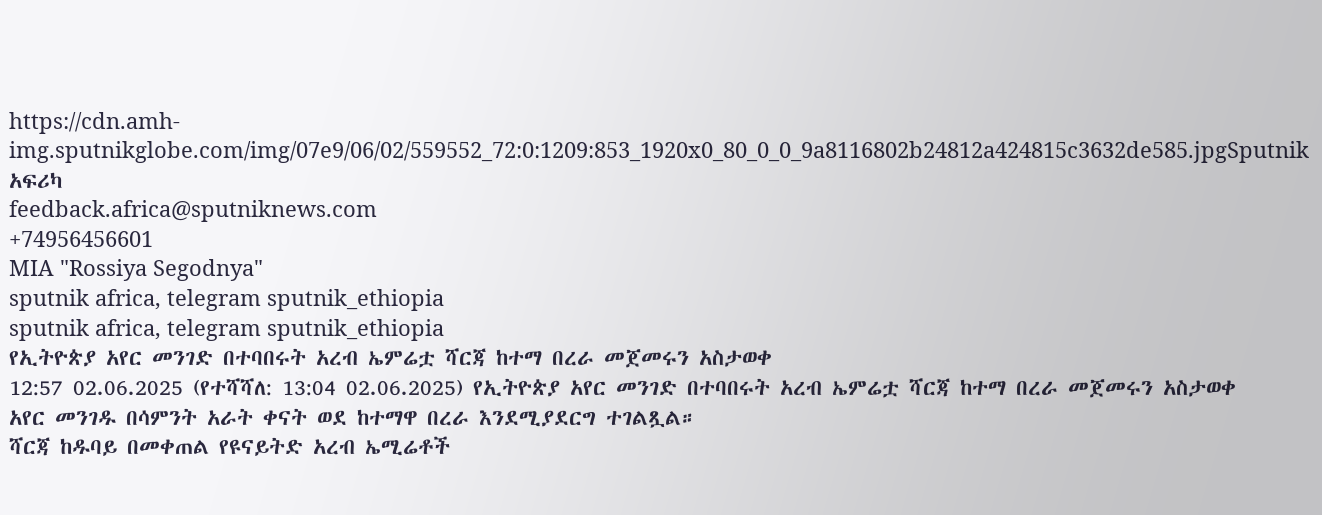https://cdn.amh-img.sputnikglobe.com/img/07e9/06/02/559552_72:0:1209:853_1920x0_80_0_0_9a8116802b24812a424815c3632de585.jpgSputnik አፍሪካ
feedback.africa@sputniknews.com
+74956456601
MIA "Rossiya Segodnya"
sputnik africa, telegram sputnik_ethiopia
sputnik africa, telegram sputnik_ethiopia
የኢትዮጵያ አየር መንገድ በተባበሩት አረብ ኤምሬቷ ሻርጃ ከተማ በረራ መጀመሩን አስታወቀ
12:57 02.06.2025 (የተሻሻለ: 13:04 02.06.2025) የኢትዮጵያ አየር መንገድ በተባበሩት አረብ ኤምሬቷ ሻርጃ ከተማ በረራ መጀመሩን አስታወቀ
አየር መንገዱ በሳምንት አራት ቀናት ወደ ከተማዋ በረራ እንደሚያደርግ ተገልጿል።
ሻርጃ ከዱባይ በመቀጠል የዩናይትድ አረብ ኤሚሬቶች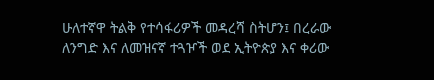ሁለተኛዋ ትልቅ የተሳፋሪዎች መዳረሻ ስትሆን፤ በረራው ለንግድ እና ለመዝናኛ ተጓዦች ወደ ኢትዮጵያ እና ቀሪው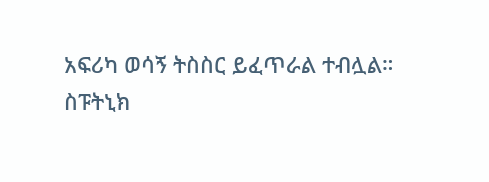አፍሪካ ወሳኝ ትስስር ይፈጥራል ተብሏል።
ስፑትኒክ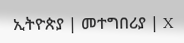ኢትዮጵያ | መተግበሪያ | X